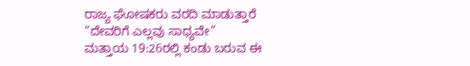ರಾಜ್ಯ ಘೋಷಕರು ವರದಿ ಮಾಡುತ್ತಾರೆ
“ದೇವರಿಗೆ ಎಲ್ಲವು ಸಾಧ್ಯವೇ”
ಮತ್ತಾಯ 19:26ರಲ್ಲಿ ಕಂಡು ಬರುವ ಈ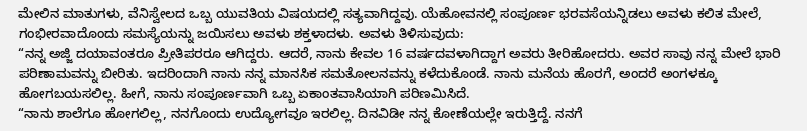ಮೇಲಿನ ಮಾತುಗಳು, ವೆನಿಸ್ವೇಲದ ಒಬ್ಬ ಯುವತಿಯ ವಿಷಯದಲ್ಲಿ ಸತ್ಯವಾಗಿದ್ದವು. ಯೆಹೋವನಲ್ಲಿ ಸಂಪೂರ್ಣ ಭರವಸೆಯನ್ನಿಡಲು ಅವಳು ಕಲಿತ ಮೇಲೆ, ಗಂಭೀರವಾದೊಂದು ಸಮಸ್ಯೆಯನ್ನು ಜಯಿಸಲು ಅವಳು ಶಕ್ತಳಾದಳು. ಅವಳು ತಿಳಿಸುವುದು:
“ನನ್ನ ಅಜ್ಜಿ ದಯಾವಂತರೂ ಪ್ರೀತಿಪರರೂ ಆಗಿದ್ದರು. ಆದರೆ, ನಾನು ಕೇವಲ 16 ವರ್ಷದವಳಾಗಿದ್ದಾಗ ಅವರು ತೀರಿಹೋದರು. ಅವರ ಸಾವು ನನ್ನ ಮೇಲೆ ಭಾರಿ ಪರಿಣಾಮವನ್ನು ಬೀರಿತು. ಇದರಿಂದಾಗಿ ನಾನು ನನ್ನ ಮಾನಸಿಕ ಸಮತೋಲನವನ್ನು ಕಳೆದುಕೊಂಡೆ. ನಾನು ಮನೆಯ ಹೊರಗೆ, ಅಂದರೆ ಅಂಗಳಕ್ಕೂ ಹೋಗಬಯಸಲಿಲ್ಲ. ಹೀಗೆ, ನಾನು ಸಂಪೂರ್ಣವಾಗಿ ಒಬ್ಬ ಏಕಾಂತವಾಸಿಯಾಗಿ ಪರಿಣಮಿಸಿದೆ.
“ನಾನು ಶಾಲೆಗೂ ಹೋಗಲಿಲ್ಲ, ನನಗೊಂದು ಉದ್ಯೋಗವೂ ಇರಲಿಲ್ಲ. ದಿನವಿಡೀ ನನ್ನ ಕೋಣೆಯಲ್ಲೇ ಇರುತ್ತಿದ್ದೆ. ನನಗೆ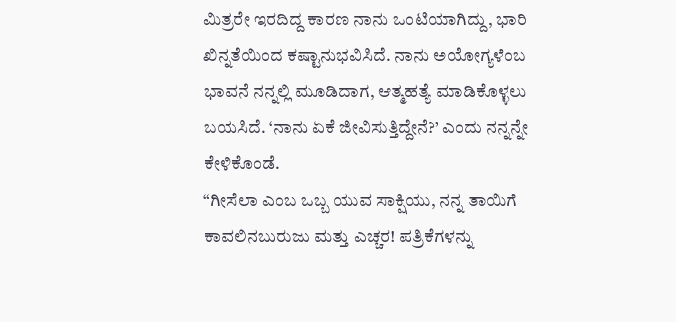ಮಿತ್ರರೇ ಇರದಿದ್ದ ಕಾರಣ ನಾನು ಒಂಟಿಯಾಗಿದ್ದು, ಭಾರಿ ಖಿನ್ನತೆಯಿಂದ ಕಷ್ಟಾನುಭವಿಸಿದೆ. ನಾನು ಅಯೋಗ್ಯಳೆಂಬ ಭಾವನೆ ನನ್ನಲ್ಲಿ ಮೂಡಿದಾಗ, ಆತ್ಮಹತ್ಯೆ ಮಾಡಿಕೊಳ್ಳಲು ಬಯಸಿದೆ. ‘ನಾನು ಏಕೆ ಜೀವಿಸುತ್ತಿದ್ದೇನೆ?’ ಎಂದು ನನ್ನನ್ನೇ ಕೇಳಿಕೊಂಡೆ.
“ಗೀಸೆಲಾ ಎಂಬ ಒಬ್ಬ ಯುವ ಸಾಕ್ಷಿಯು, ನನ್ನ ತಾಯಿಗೆ ಕಾವಲಿನಬುರುಜು ಮತ್ತು ಎಚ್ಚರ! ಪತ್ರಿಕೆಗಳನ್ನು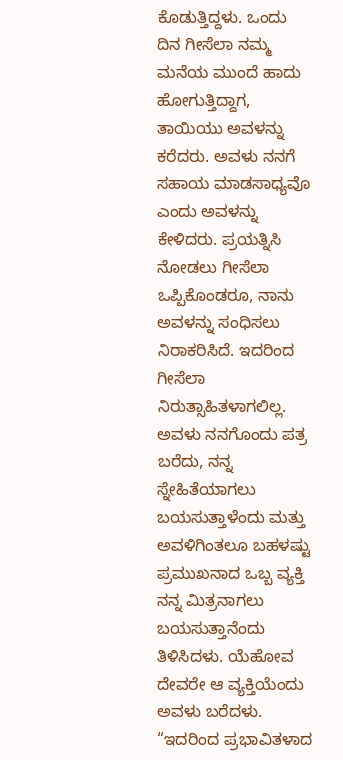ಕೊಡುತ್ತಿದ್ದಳು. ಒಂದು ದಿನ ಗೀಸೆಲಾ ನಮ್ಮ ಮನೆಯ ಮುಂದೆ ಹಾದು ಹೋಗುತ್ತಿದ್ದಾಗ, ತಾಯಿಯು ಅವಳನ್ನು ಕರೆದರು. ಅವಳು ನನಗೆ ಸಹಾಯ ಮಾಡಸಾಧ್ಯವೊ ಎಂದು ಅವಳನ್ನು ಕೇಳಿದರು. ಪ್ರಯತ್ನಿಸಿ ನೋಡಲು ಗೀಸೆಲಾ ಒಪ್ಪಿಕೊಂಡರೂ, ನಾನು ಅವಳನ್ನು ಸಂಧಿಸಲು ನಿರಾಕರಿಸಿದೆ. ಇದರಿಂದ ಗೀಸೆಲಾ ನಿರುತ್ಸಾಹಿತಳಾಗಲಿಲ್ಲ. ಅವಳು ನನಗೊಂದು ಪತ್ರ ಬರೆದು, ನನ್ನ ಸ್ನೇಹಿತೆಯಾಗಲು ಬಯಸುತ್ತಾಳೆಂದು ಮತ್ತು ಅವಳಿಗಿಂತಲೂ ಬಹಳಷ್ಟು ಪ್ರಮುಖನಾದ ಒಬ್ಬ ವ್ಯಕ್ತಿ ನನ್ನ ಮಿತ್ರನಾಗಲು ಬಯಸುತ್ತಾನೆಂದು ತಿಳಿಸಿದಳು. ಯೆಹೋವ ದೇವರೇ ಆ ವ್ಯಕ್ತಿಯೆಂದು ಅವಳು ಬರೆದಳು.
“ಇದರಿಂದ ಪ್ರಭಾವಿತಳಾದ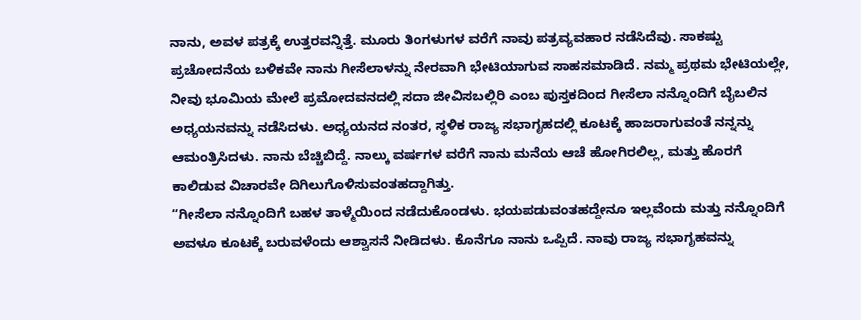ನಾನು, ಅವಳ ಪತ್ರಕ್ಕೆ ಉತ್ತರವನ್ನಿತ್ತೆ. ಮೂರು ತಿಂಗಳುಗಳ ವರೆಗೆ ನಾವು ಪತ್ರವ್ಯವಹಾರ ನಡೆಸಿದೆವು. ಸಾಕಷ್ಟು ಪ್ರಚೋದನೆಯ ಬಳಿಕವೇ ನಾನು ಗೀಸೆಲಾಳನ್ನು ನೇರವಾಗಿ ಭೇಟಿಯಾಗುವ ಸಾಹಸಮಾಡಿದೆ. ನಮ್ಮ ಪ್ರಥಮ ಭೇಟಿಯಲ್ಲೇ, ನೀವು ಭೂಮಿಯ ಮೇಲೆ ಪ್ರಮೋದವನದಲ್ಲಿ ಸದಾ ಜೀವಿಸಬಲ್ಲಿರಿ ಎಂಬ ಪುಸ್ತಕದಿಂದ ಗೀಸೆಲಾ ನನ್ನೊಂದಿಗೆ ಬೈಬಲಿನ ಅಧ್ಯಯನವನ್ನು ನಡೆಸಿದಳು. ಅಧ್ಯಯನದ ನಂತರ, ಸ್ಥಳಿಕ ರಾಜ್ಯ ಸಭಾಗೃಹದಲ್ಲಿ ಕೂಟಕ್ಕೆ ಹಾಜರಾಗುವಂತೆ ನನ್ನನ್ನು ಆಮಂತ್ರಿಸಿದಳು. ನಾನು ಬೆಚ್ಚಿಬಿದ್ದೆ. ನಾಲ್ಕು ವರ್ಷಗಳ ವರೆಗೆ ನಾನು ಮನೆಯ ಆಚೆ ಹೋಗಿರಲಿಲ್ಲ, ಮತ್ತು ಹೊರಗೆ ಕಾಲಿಡುವ ವಿಚಾರವೇ ದಿಗಿಲುಗೊಳಿಸುವಂತಹದ್ದಾಗಿತ್ತು.
“ಗೀಸೆಲಾ ನನ್ನೊಂದಿಗೆ ಬಹಳ ತಾಳ್ಮೆಯಿಂದ ನಡೆದುಕೊಂಡಳು. ಭಯಪಡುವಂತಹದ್ದೇನೂ ಇಲ್ಲವೆಂದು ಮತ್ತು ನನ್ನೊಂದಿಗೆ ಅವಳೂ ಕೂಟಕ್ಕೆ ಬರುವಳೆಂದು ಆಶ್ವಾಸನೆ ನೀಡಿದಳು. ಕೊನೆಗೂ ನಾನು ಒಪ್ಪಿದೆ. ನಾವು ರಾಜ್ಯ ಸಭಾಗೃಹವನ್ನು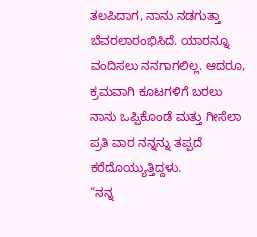ತಲಪಿದಾಗ, ನಾನು ನಡಗುತ್ತಾ ಬೆವರಲಾರಂಭಿಸಿದೆ. ಯಾರನ್ನೂ ವಂದಿಸಲು ನನಗಾಗಲಿಲ್ಲ. ಆದರೂ, ಕ್ರಮವಾಗಿ ಕೂಟಗಳಿಗೆ ಬರಲು ನಾನು ಒಪ್ಪಿಕೊಂಡೆ ಮತ್ತು ಗೀಸೆಲಾ ಪ್ರತಿ ವಾರ ನನ್ನನ್ನು ತಪ್ಪದೆ ಕರೆದೊಯ್ಯುತ್ತಿದ್ದಳು.
“ನನ್ನ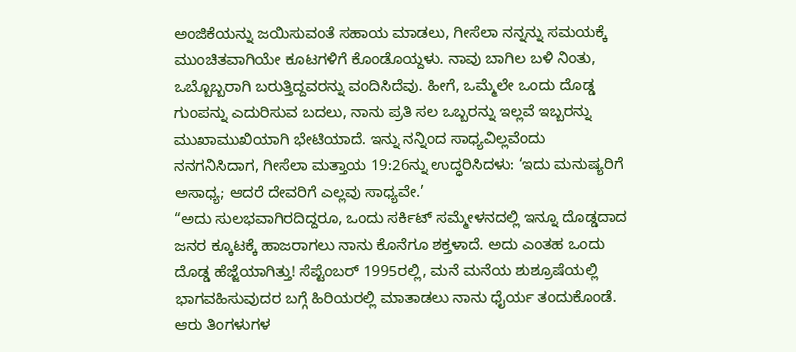ಅಂಜಿಕೆಯನ್ನು ಜಯಿಸುವಂತೆ ಸಹಾಯ ಮಾಡಲು, ಗೀಸೆಲಾ ನನ್ನನ್ನು ಸಮಯಕ್ಕೆ ಮುಂಚಿತವಾಗಿಯೇ ಕೂಟಗಳಿಗೆ ಕೊಂಡೊಯ್ದಳು. ನಾವು ಬಾಗಿಲ ಬಳಿ ನಿಂತು, ಒಬ್ಬೊಬ್ಬರಾಗಿ ಬರುತ್ತಿದ್ದವರನ್ನು ವಂದಿಸಿದೆವು. ಹೀಗೆ, ಒಮ್ಮೆಲೇ ಒಂದು ದೊಡ್ಡ ಗುಂಪನ್ನು ಎದುರಿಸುವ ಬದಲು, ನಾನು ಪ್ರತಿ ಸಲ ಒಬ್ಬರನ್ನು ಇಲ್ಲವೆ ಇಬ್ಬರನ್ನು ಮುಖಾಮುಖಿಯಾಗಿ ಭೇಟಿಯಾದೆ. ಇನ್ನು ನನ್ನಿಂದ ಸಾಧ್ಯವಿಲ್ಲವೆಂದು ನನಗನಿಸಿದಾಗ, ಗೀಸೆಲಾ ಮತ್ತಾಯ 19:26ನ್ನು ಉದ್ಧರಿಸಿದಳು: ‘ಇದು ಮನುಷ್ಯರಿಗೆ ಅಸಾಧ್ಯ; ಆದರೆ ದೇವರಿಗೆ ಎಲ್ಲವು ಸಾಧ್ಯವೇ.’
“ಅದು ಸುಲಭವಾಗಿರದಿದ್ದರೂ, ಒಂದು ಸರ್ಕಿಟ್ ಸಮ್ಮೇಳನದಲ್ಲಿ ಇನ್ನೂ ದೊಡ್ಡದಾದ ಜನರ ಕ್ಕೂಟಕ್ಕೆ ಹಾಜರಾಗಲು ನಾನು ಕೊನೆಗೂ ಶಕ್ತಳಾದೆ. ಅದು ಎಂತಹ ಒಂದು ದೊಡ್ಡ ಹೆಜ್ಜೆಯಾಗಿತ್ತು! ಸೆಪ್ಟೆಂಬರ್ 1995ರಲ್ಲಿ, ಮನೆ ಮನೆಯ ಶುಶ್ರೂಷೆಯಲ್ಲಿ ಭಾಗವಹಿಸುವುದರ ಬಗ್ಗೆ ಹಿರಿಯರಲ್ಲಿ ಮಾತಾಡಲು ನಾನು ಧೈರ್ಯ ತಂದುಕೊಂಡೆ. ಆರು ತಿಂಗಳುಗಳ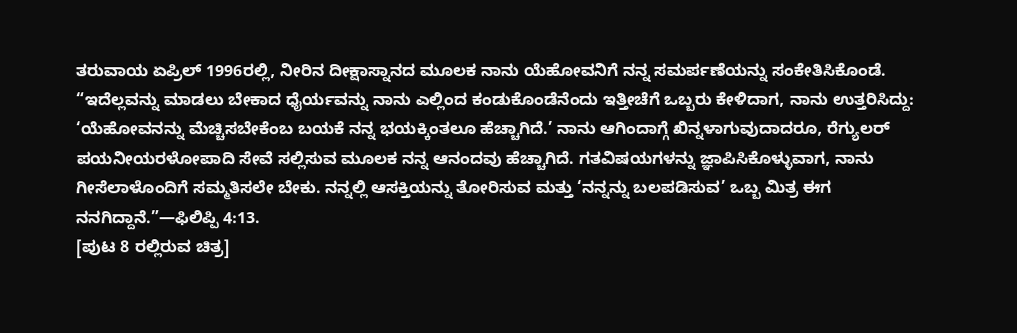ತರುವಾಯ ಏಪ್ರಿಲ್ 1996ರಲ್ಲಿ, ನೀರಿನ ದೀಕ್ಷಾಸ್ನಾನದ ಮೂಲಕ ನಾನು ಯೆಹೋವನಿಗೆ ನನ್ನ ಸಮರ್ಪಣೆಯನ್ನು ಸಂಕೇತಿಸಿಕೊಂಡೆ.
“ಇದೆಲ್ಲವನ್ನು ಮಾಡಲು ಬೇಕಾದ ಧೈರ್ಯವನ್ನು ನಾನು ಎಲ್ಲಿಂದ ಕಂಡುಕೊಂಡೆನೆಂದು ಇತ್ತೀಚೆಗೆ ಒಬ್ಬರು ಕೇಳಿದಾಗ, ನಾನು ಉತ್ತರಿಸಿದ್ದು: ‘ಯೆಹೋವನನ್ನು ಮೆಚ್ಚಿಸಬೇಕೆಂಬ ಬಯಕೆ ನನ್ನ ಭಯಕ್ಕಿಂತಲೂ ಹೆಚ್ಚಾಗಿದೆ.’ ನಾನು ಆಗಿಂದಾಗ್ಗೆ ಖಿನ್ನಳಾಗುವುದಾದರೂ, ರೆಗ್ಯುಲರ್ ಪಯನೀಯರಳೋಪಾದಿ ಸೇವೆ ಸಲ್ಲಿಸುವ ಮೂಲಕ ನನ್ನ ಆನಂದವು ಹೆಚ್ಚಾಗಿದೆ. ಗತವಿಷಯಗಳನ್ನು ಜ್ಞಾಪಿಸಿಕೊಳ್ಳುವಾಗ, ನಾನು ಗೀಸೆಲಾಳೊಂದಿಗೆ ಸಮ್ಮತಿಸಲೇ ಬೇಕು. ನನ್ನಲ್ಲಿ ಆಸಕ್ತಿಯನ್ನು ತೋರಿಸುವ ಮತ್ತು ‘ನನ್ನನ್ನು ಬಲಪಡಿಸುವ’ ಒಬ್ಬ ಮಿತ್ರ ಈಗ ನನಗಿದ್ದಾನೆ.”—ಫಿಲಿಪ್ಪಿ 4:13.
[ಪುಟ 8 ರಲ್ಲಿರುವ ಚಿತ್ರ]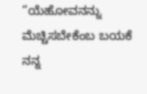“ಯೆಹೋವನನ್ನು ಮೆಚ್ಚಿಸಬೇಕೆಂಬ ಬಯಕೆ ನನ್ನ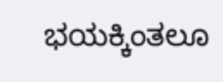ಭಯಕ್ಕಿಂತಲೂ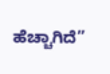ಹೆಚ್ಚಾಗಿದೆ”